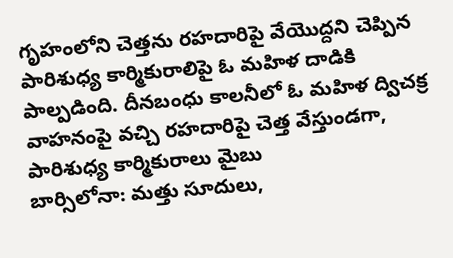గృహంలోని చెత్తను రహదారిపై వేయొద్దని చెప్పిన పారిశుధ్య కార్మికురాలిపై ఓ మహిళ దాడికి పాల్పడింది. దీనబంధు కాలనీలో ఓ మహిళ ద్విచక్ర వాహనంపై వచ్చి రహదారిపై చెత్త వేస్తుండగా, పారిశుధ్య కార్మికురాలు మైబు
బార్సిలోనా: మత్తు సూదులు,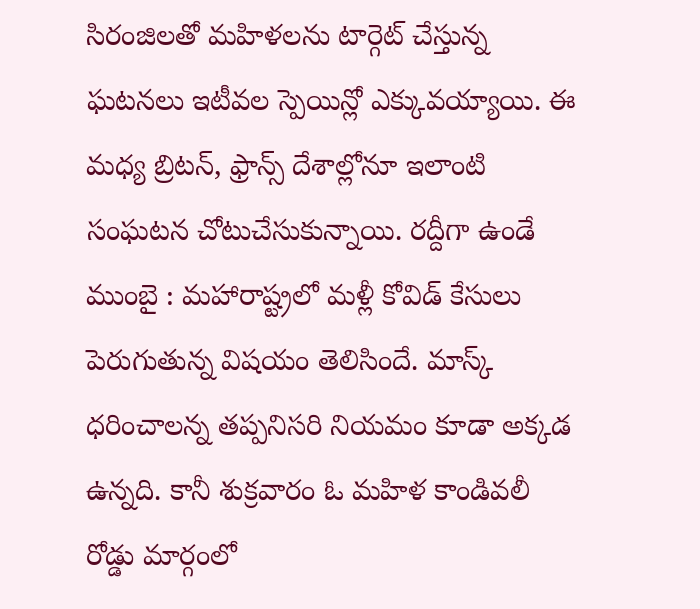సిరంజిలతో మహిళలను టార్గెట్ చేస్తున్న ఘటనలు ఇటీవల స్పెయిన్లో ఎక్కువయ్యాయి. ఈ మధ్య బ్రిటన్, ఫ్రాన్స్ దేశాల్లోనూ ఇలాంటి సంఘటన చోటుచేసుకున్నాయి. రద్దీగా ఉండే
ముంబై : మహారాష్ట్రలో మళ్లీ కోవిడ్ కేసులు పెరుగుతున్న విషయం తెలిసిందే. మాస్క్ ధరించాలన్న తప్పనిసరి నియమం కూడా అక్కడ ఉన్నది. కానీ శుక్రవారం ఓ మహిళ కాండివలీ రోడ్డు మార్గంలో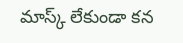మాస్క్ లేకుండా కన